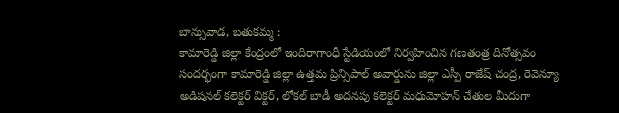బాన్సువాడ, బతుకమ్మ :
కామారెడ్డి జిల్లా కేంద్రంలో ఇందిరాగాంధీ స్టేడియంలో నిర్వహించిన గణతంత్ర దినోత్సవం సందర్భంగా కామారెడ్డి జిల్లా ఉత్తమ ప్రిన్సిపాల్ అవార్డును జిల్లా ఎస్పీ రాజేష్ చంద్ర, రెవెన్యూ అడిషనల్ కలెక్టర్ విక్టర్, లోకల్ బాడీ అదనపు కలెక్టర్ మధుమోహన్ చేతుల మీదుగా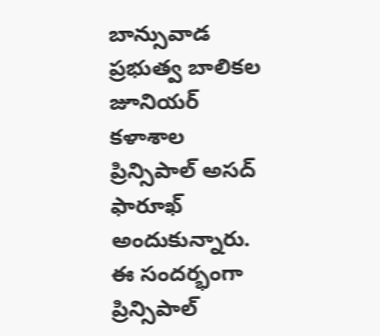బాన్సువాడ ప్రభుత్వ బాలికల జూనియర్ కళాశాల ప్రిన్సిపాల్ అసద్ ఫారూఖ్ అందుకున్నారు. ఈ సందర్భంగా ప్రిన్సిపాల్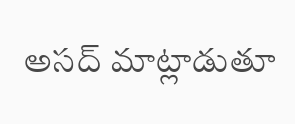అసద్ మాట్లాడుతూ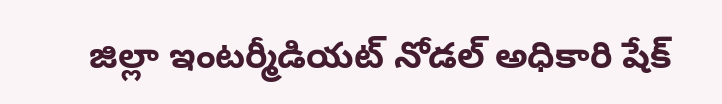జిల్లా ఇంటర్మీడియట్ నోడల్ అధికారి షేక్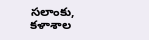సలాంకు, కళాశాల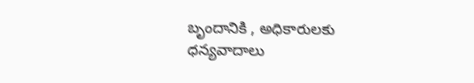బృందానికి , అధికారులకు ధన్యవాదాలు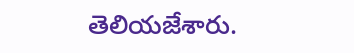తెలియజేశారు.